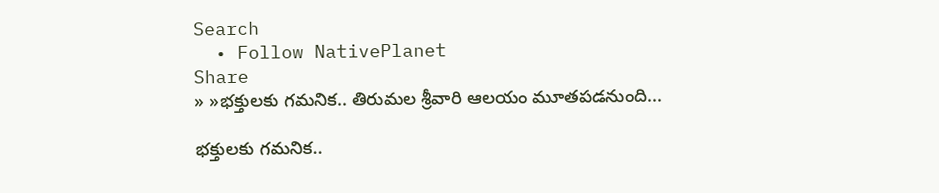Search
  • Follow NativePlanet
Share
» »భ‌క్తుల‌కు గ‌మ‌నిక‌.. తిరుమల శ్రీవారి ఆలయం మూతపడనుంది...

భ‌క్తుల‌కు గ‌మ‌నిక‌..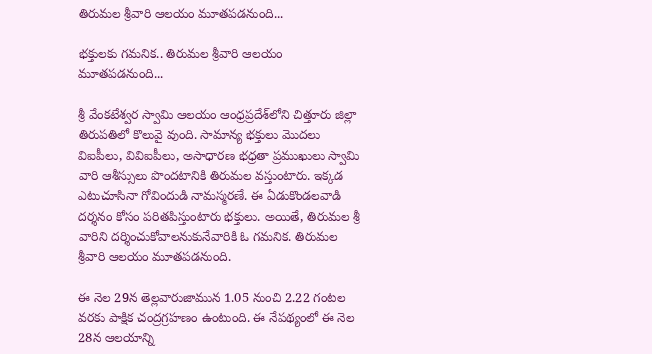తిరుమల శ్రీవారి ఆలయం మూతపడనుంది...

భ‌క్తుల‌కు గ‌మ‌నిక‌.. తిరుమల శ్రీవారి ఆలయం మూతపడనుంది...

శ్రీ వేంకటేశ్వర స్వామి ఆలయం ఆంధ్రప్రదేశ్‌లోని చిత్తూరు జిల్లా తిరుపతిలో కొలువై వుంది. సామాన్య భక్తులు మొదలు విఐపీలు, వివిఐపీలు, అసాధారణ భధ్రతా ప్రముఖులు స్వామి వారి ఆశీస్సులు పొందటానికి తిరుమల వస్తుంటారు. ఇక్క‌డ ఎటుచూసినా గోవిందుడి నామ‌స్మ‌ర‌ణే. ఈ ఏడుకొండ‌ల‌వాడి ద‌ర్శనం కోసం ప‌రిత‌పిస్తుంటారు భ‌క్తులు. అయితే, తిరుమ‌ల శ్రీ వారిని ద‌ర్శించుకోవాల‌నుకునేవారికి ఓ గ‌మ‌నిక‌. తిరుమల శ్రీవారి ఆలయం మూతపడనుంది.

ఈ నెల 29న తెల్ల‌వారుజామున 1.05 నుంచి 2.22 గంట‌ల వ‌ర‌కు పాక్షిక చంద్ర‌గ్రహ‌ణం ఉంటుంది. ఈ నేప‌థ్యంలో ఈ నెల 28న ఆల‌యాన్ని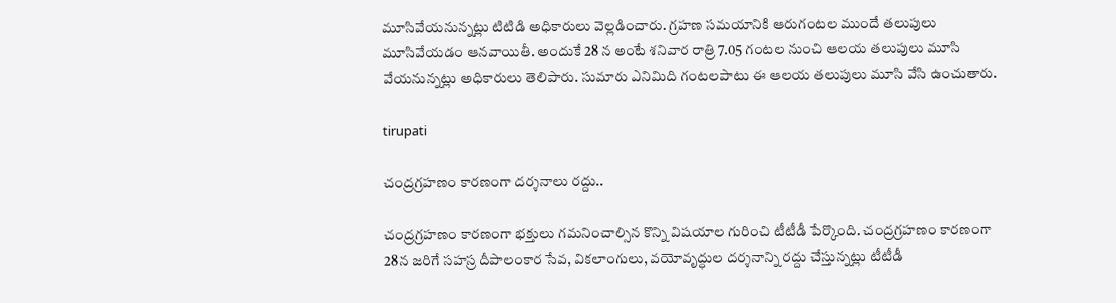మూసివేయ‌నున్న‌ట్లు టిటిడి అధికారులు వెల్ల‌డించారు. గ్రహణ సమయానికి ఆరుగంట‌ల ముందే త‌లుపులు మూసివేయ‌డం ఆన‌వాయితీ. అందుకే 28 న అంటే శ‌నివార రాత్రి 7.05 గంటల నుంచి ఆలయ తలుపులు మూసి వేయనున్న‌ట్లు అధికారులు తెలిపారు. సుమారు ఎనిమిది గంట‌ల‌పాటు ఈ ఆల‌య త‌లుపులు మూసి వేసి ఉంచుతారు.

tirupati

చంద్ర‌గ్ర‌హణం కార‌ణంగా ద‌ర్శ‌నాలు ర‌ద్దు..

చంద్ర‌గ్ర‌హణం కార‌ణంగా భ‌క్తులు గ‌మ‌నించాల్సిన కొన్ని విష‌యాల గురించి టీటీడీ పేర్కొంది. చంద్రగ్రహణం కారణంగా 28న జరిగే సహస్ర దీపాలంకార సేవ, వికలాంగులు, వయోవృద్ధుల దర్శ‌నాన్ని రద్దు చేస్తున్నట్లు టీటీడీ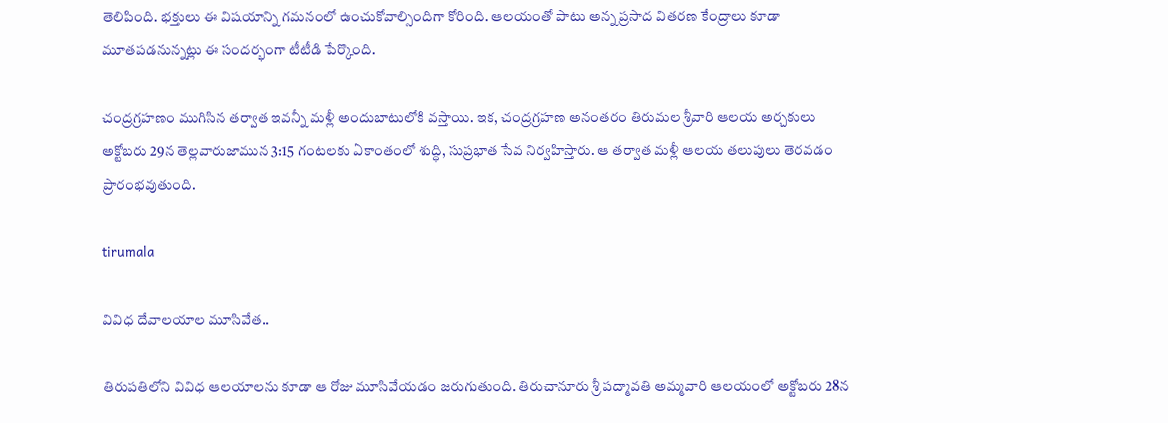తెలిపింది. భ‌క్తులు ఈ విష‌యాన్ని గ‌మనంలో ఉంచుకోవాల్సిందిగా కోరింది. ఆల‌యంతో పాటు అన్న ప్ర‌సాద విత‌రణ కేంద్రాలు కూడా మూత‌ప‌డనున్న‌ట్లు ఈ సంద‌ర్భంగా టీటీడి పేర్కొంది.

చంద్రగ్రహణం ముగిసిన తర్వాత ఇవ‌న్నీ మళ్లీ అందుబాటులోకి వ‌స్తాయి. ఇక‌, చంద్ర‌గ్ర‌హ‌ణ అనంత‌రం తిరుమల శ్రీవారి ఆలయ అర్చకులు అక్టోబరు 29న తెల్లవారుజామున 3:15 గంటలకు ఏకాంతంలో శుద్ధి, సుప్రభాత సేవ నిర్వహిస్తారు. ఆ తర్వాత మళ్లీ ఆలయ తలుపులు తెరవ‌డం ప్రారంభ‌వుతుంది.

tirumala

వివిధ దేవాల‌యాల మూసివేత‌..

తిరుప‌తిలోని వివిధ ఆల‌యాల‌ను కూడా ఆ రోజు మూసివేయ‌డం జ‌రుగుతుంది. తిరుచానూరు శ్రీ పద్మావతి అమ్మవారి ఆలయంలో అక్టోబ‌రు 28న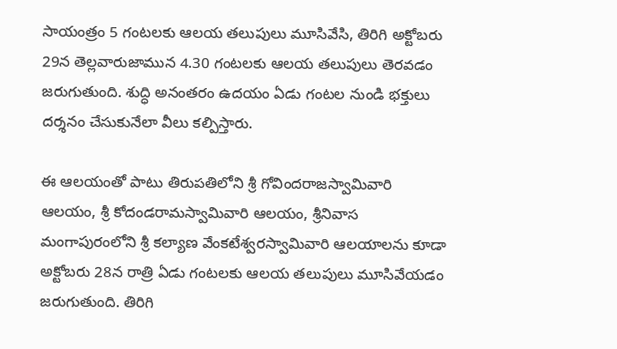సాయంత్రం 5 గంట‌ల‌కు ఆల‌య త‌లుపులు మూసివేసి, తిరిగి అక్టోబ‌రు 29న తెల్ల‌వారుజామున 4.30 గంట‌ల‌కు ఆల‌య త‌లుపులు తెరవ‌డం జరుగుతుంది. శుద్ధి అనంత‌రం ఉదయం ఏడు గంట‌ల నుండి భ‌క్తులు ద‌ర్శ‌నం చేసుకునేలా వీలు క‌ల్పిస్తారు.

ఈ ఆల‌యంతో పాటు తిరుపతిలోని శ్రీ గోవిందరాజస్వామివారి ఆలయం, శ్రీ కోదండరామస్వామివారి ఆలయం, శ్రీ‌నివాస మంగాపురంలోని శ్రీ క‌ల్యాణ వేంక‌టేశ్వ‌ర‌స్వామివారి ఆల‌యాల‌ను కూడా అక్టోబ‌రు 28న రాత్రి ఏడు గంట‌ల‌కు ఆల‌య త‌లుపులు మూసివేయ‌డం జ‌రుగుతుంది. తిరిగి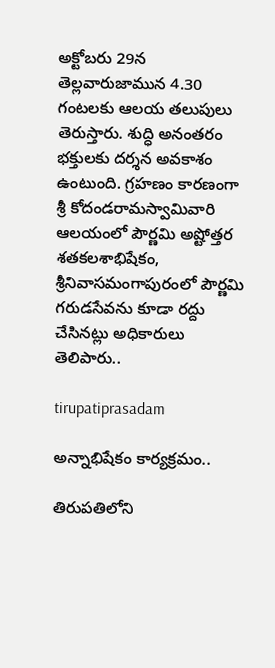అక్టోబ‌రు 29న తెల్ల‌వారుజామున 4.30 గంట‌ల‌కు ఆల‌య త‌లుపులు తెరుస్తారు. శుద్ధి అనంత‌రం భ‌క్తుల‌కు ద‌ర్శ‌న అవ‌కాశం ఉంటుంది. గ్ర‌హ‌ణం కార‌ణంగా శ్రీ కోదండరామస్వామివారి ఆలయంలో పౌర్ణ‌మి అష్టోత్త‌ర శ‌త‌క‌ల‌శాభిషేకం, శ్రీ‌నివాస‌మంగాపురంలో పౌర్ణ‌మి గ‌రుడ‌సేవను కూడా ర‌ద్దు చేసిన‌ట్లు అధికారులు తెలిపారు..

tirupatiprasadam

అన్నాభిషేకం కార్య‌క్ర‌మం..

తిరుపతిలోని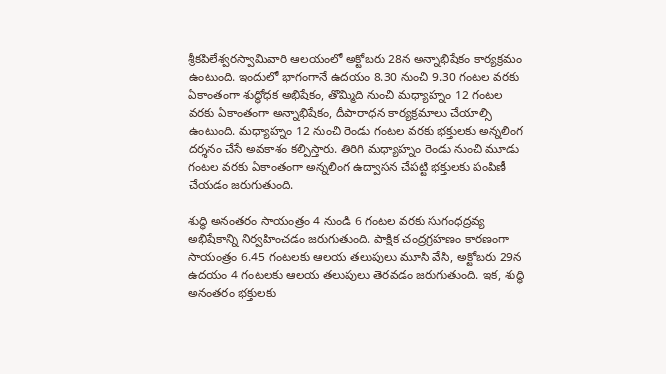శ్రీకపిలేశ్వరస్వామివారి ఆలయంలో అక్టోబ‌రు 28న అన్నాభిషేకం కార్య‌క్ర‌మం ఉంటుంది. ఇందులో భాగంగానే ఉదయం 8.30 నుంచి 9.30 గంటల వరకు ఏకాంతంగా శుద్ధోధక అభిషేకం, తొమ్మిది నుంచి మ‌ధ్యాహ్నం 12 గంటల వరకు ఏకాంతంగా అన్నాభిషేకం, దీపారాధన కార్య‌క్ర‌మాలు చేయాల్సి ఉంటుంది. మ‌ధ్యాహ్నం 12 నుంచి రెండు గంటల వరకు భక్తులకు అన్నలింగ దర్శనం చేసే అవ‌కాశం క‌ల్పిస్తారు. తిరిగి మ‌ధ్యాహ్నం రెండు నుంచి మూడు గంటల వరకు ఏకాంతంగా అన్నలింగ ఉద్వాసన చేపట్టి భ‌క్తుల‌కు పంపిణీ చేయ‌డం జ‌రుగుతుంది.

శుద్ధి అనంతరం సాయంత్రం 4 నుండి 6 గంటల వరకు సుగంధద్రవ్య అభిషేకాన్ని నిర్వ‌హించడం జ‌రుగుతుంది. పాక్షిక చంద్ర‌గ్ర‌హ‌ణం కార‌ణంగా సాయంత్రం 6.45 గంట‌ల‌కు ఆల‌య త‌లుపులు మూసి వేసి, అక్టోబ‌రు 29న ఉద‌యం 4 గంట‌ల‌కు ఆల‌య త‌లుపులు తెర‌వ‌డం జరుగుతుంది. ఇక‌, శుద్ధి అనంత‌రం భ‌క్తుల‌కు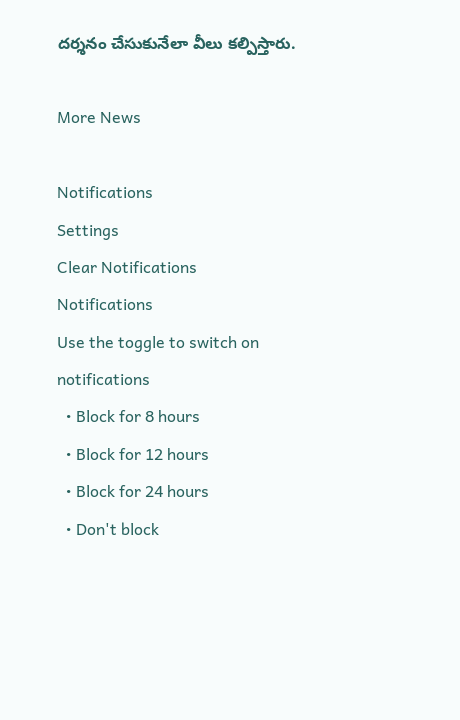ద‌ర్శ‌నం చేసుకునేలా వీలు క‌ల్పిస్తారు.

More News

Notifications
Settings
Clear Notifications
Notifications
Use the toggle to switch on notifications
  • Block for 8 hours
  • Block for 12 hours
  • Block for 24 hours
  • Don't block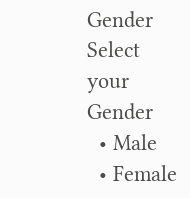Gender
Select your Gender
  • Male
  • Female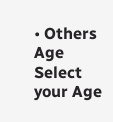• Others
Age
Select your Age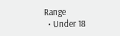Range
  • Under 18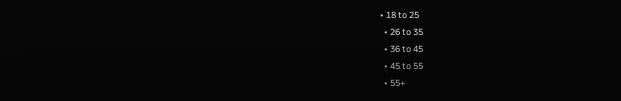• 18 to 25
  • 26 to 35
  • 36 to 45
  • 45 to 55
  • 55+